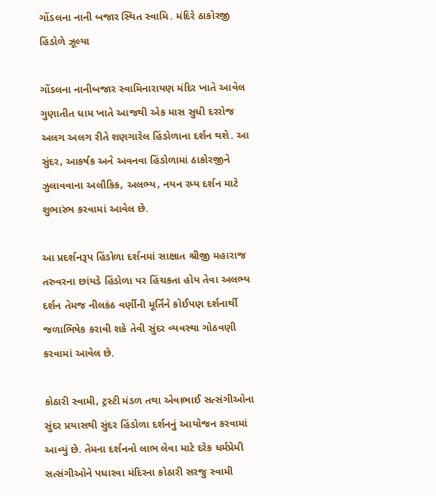ગોંડલના નાની બજાર સ્થિત સ્વામિ. મંદિરે ઠાકોરજી હિંડોળે ઝૂલ્યા

ગોંડલના નાનીબજાર સ્વામિનારાયણ મંદિર ખાતે આવેલ ગુણાતીત ધામ ખાતે આજથી એક માસ સુધી દરરોજ અલગ અલગ રીતે શણગારેલ હિંડોળાના દર્શન થશે. આ સુંદર, આકર્ષક અને અવનવા હિંડોળામાં ઠાકોરજીને ઝુલાવવાના અલૌકિક, અલભ્ય, નયન રમ્ય દર્શન માટે શુભારંભ કરવામાં આવેલ છે.

આ પ્રદર્શનરૂપ હિંડોળા દર્શનમાં સાક્ષાત શ્રીજી મહારાજ તરુવરના છાંયડે હિંડોળા પર હિંચકતા હોય તેવા અલભ્ય દર્શન તેમજ નીલકંઠ વર્ણીની મૂર્તિને કોઈપણ દર્શનાર્થી જળાભિષેક કરાવી શકે તેવી સુંદર વ્યવસ્થા ગોઠવણી કરવામાં આવેલ છે.

કોઠારી સ્વામી, ટ્રસ્ટી મંડળ તથા એવાભાઈ સત્સંગીઓના સુંદર પ્રયાસથી સુંદર હિંડોળા દર્શનનું આયોજન કરવામાં આવ્યું છે. તેમના દર્શનનો લાભ લેવા માટે દરેક ધર્મપ્રેમી સત્સંગીઓને પધારવા મંદિરના કોઠારી સરજુ સ્વામી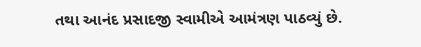તથા આનંદ પ્રસાદજી સ્વામીએ આમંત્રણ પાઠવ્યું છે.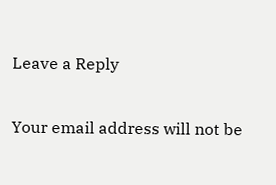Leave a Reply

Your email address will not be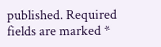published. Required fields are marked *